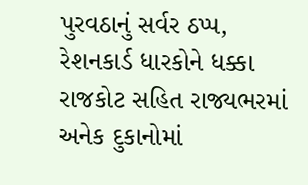પુરવઠાનું સર્વર ઠપ્પ, રેશનકાર્ડ ધારકોને ધક્કા
રાજકોટ સહિત રાજ્યભરમાં અનેક દુકાનોમાં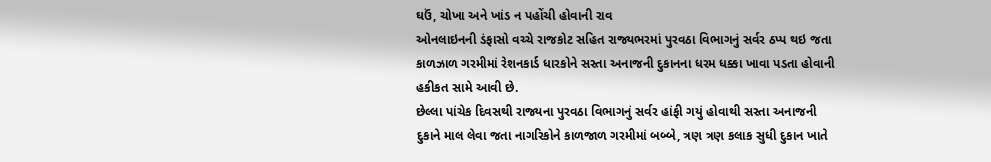ઘઉં, ચોખા અને ખાંડ ન પહોંચી હોવાની રાવ
ઓનલાઇનની ડંફાસો વચ્ચે રાજકોટ સહિત રાજ્યભરમાં પુરવઠા વિભાગનું સર્વર ઠપ્પ થઇ જતા કાળઝાળ ગરમીમાં રેશનકાર્ડ ધારકોને સસ્તા અનાજની દુકાનના ધરમ ધક્કા ખાવા પડતા હોવાની હકીકત સામે આવી છે.
છેલ્લા પાંચેક દિવસથી રાજ્યના પુરવઠા વિભાગનું સર્વર હાંફી ગયું હોવાથી સસ્તા અનાજની દુકાને માલ લેવા જતા નાગરિકોને કાળજાળ ગરમીમાં બબ્બે, ત્રણ ત્રણ કલાક સુધી દુકાન ખાતે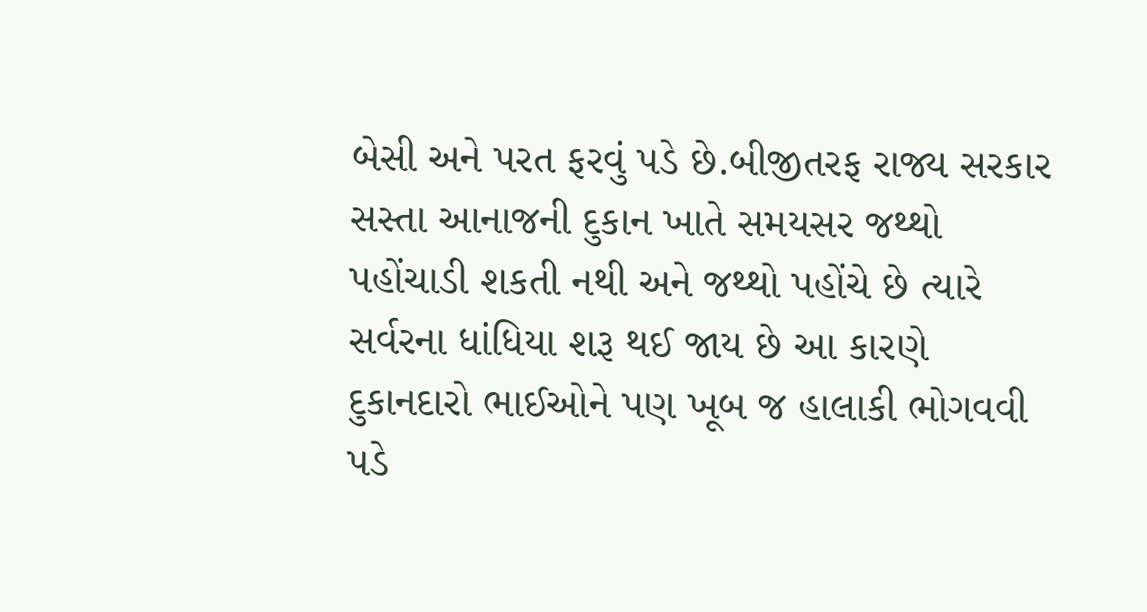બેસી અને પરત ફરવું પડે છે.બીજીતરફ રાજ્ય સરકાર સસ્તા આનાજની દુકાન ખાતે સમયસર જથ્થો પહોંચાડી શકતી નથી અને જથ્થો પહોંચે છે ત્યારે સર્વરના ધાંધિયા શરૂ થઈ જાય છે આ કારણે દુકાનદારો ભાઈઓને પણ ખૂબ જ હાલાકી ભોગવવી પડે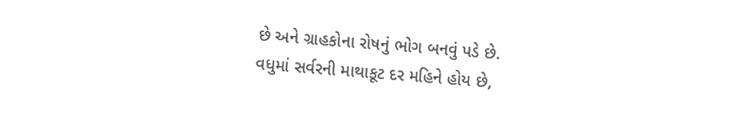છે અને ગ્રાહકોના રોષનું ભોગ બનવું પડે છે.
વધુમાં સર્વરની માથાકૂટ દર મહિને હોય છે,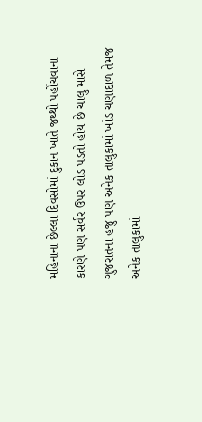મહિનાના છેલ્લા દિવસોમાં દુકાન ખાતે જથ્થો પહોંચવાના કારણે પણ સર્વર ઉપર લોડ પડતો હોય છે ચાલુ માસે ગુજરાતના હજુ પણ અનેક તાલુકામાં ખાંડ ચણાદાળ તેમજ અનેક તાલુકામાં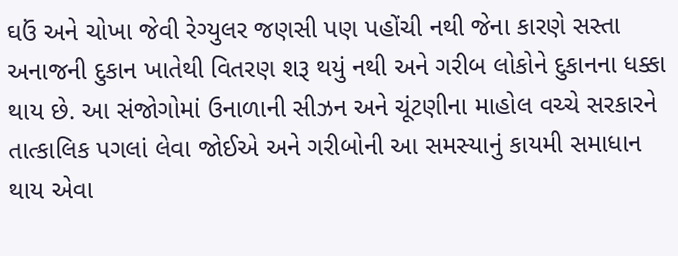ઘઉં અને ચોખા જેવી રેગ્યુલર જણસી પણ પહોંચી નથી જેના કારણે સસ્તા અનાજની દુકાન ખાતેથી વિતરણ શરૂ થયું નથી અને ગરીબ લોકોને દુકાનના ધક્કા થાય છે. આ સંજોગોમાં ઉનાળાની સીઝન અને ચૂંટણીના માહોલ વચ્ચે સરકારને તાત્કાલિક પગલાં લેવા જોઈએ અને ગરીબોની આ સમસ્યાનું કાયમી સમાધાન થાય એવા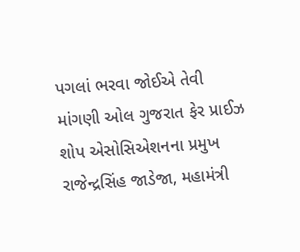પગલાં ભરવા જોઈએ તેવી માંગણી ઓલ ગુજરાત ફેર પ્રાઈઝ શોપ એસોસિએશનના પ્રમુખ રાજેન્દ્રસિંહ જાડેજા, મહામંત્રી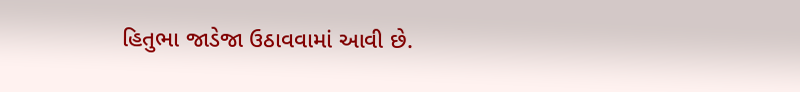હિતુભા જાડેજા ઉઠાવવામાં આવી છે.